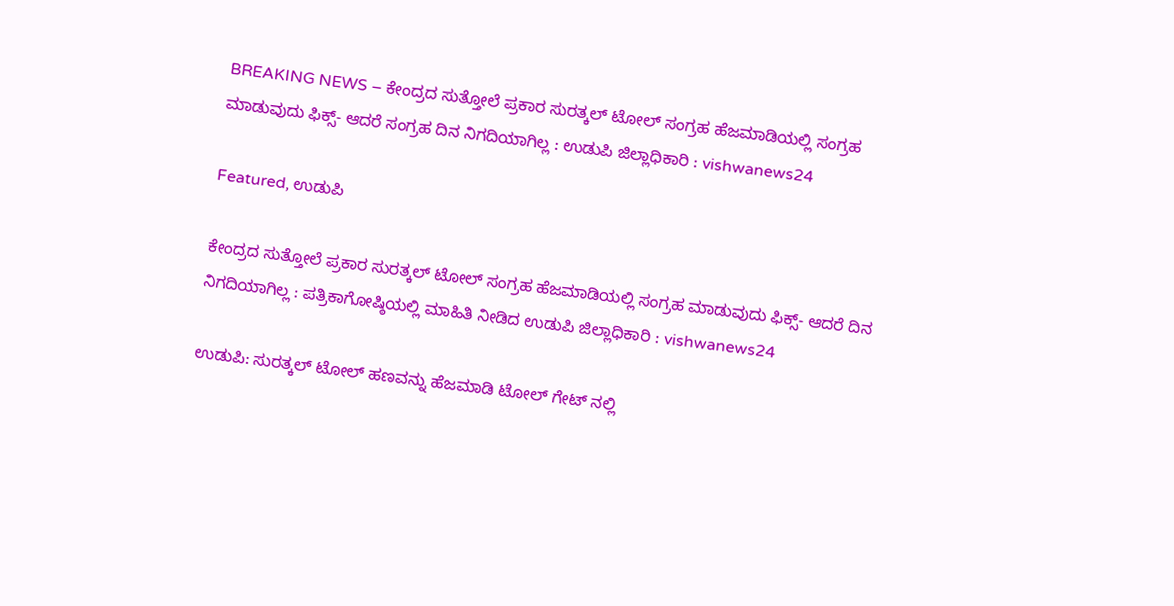BREAKING NEWS – ಕೇಂದ್ರದ ಸುತ್ತೋಲೆ ಪ್ರಕಾರ ಸುರತ್ಕಲ್ ಟೋಲ್ ಸಂಗ್ರಹ ಹೆಜಮಾಡಿಯಲ್ಲಿ ಸಂಗ್ರಹ ಮಾಡುವುದು ಫಿಕ್ಸ್- ಆದರೆ ಸಂಗ್ರಹ ದಿನ ನಿಗದಿಯಾಗಿಲ್ಲ : ಉಡುಪಿ ಜಿಲ್ಲಾಧಿಕಾರಿ : vishwanews24

Featured, ಉಡುಪಿ

ಕೇಂದ್ರದ ಸುತ್ತೋಲೆ ಪ್ರಕಾರ ಸುರತ್ಕಲ್ ಟೋಲ್ ಸಂಗ್ರಹ ಹೆಜಮಾಡಿಯಲ್ಲಿ ಸಂಗ್ರಹ ಮಾಡುವುದು ಫಿಕ್ಸ್- ಆದರೆ ದಿನ ನಿಗದಿಯಾಗಿಲ್ಲ : ಪತ್ರಿಕಾಗೋಷ್ಠಿಯಲ್ಲಿ ಮಾಹಿತಿ ನೀಡಿದ ಉಡುಪಿ ಜಿಲ್ಲಾಧಿಕಾರಿ : vishwanews24

ಉಡುಪಿ: ಸುರತ್ಕಲ್ ಟೋಲ್ ಹಣವನ್ನು ಹೆಜಮಾಡಿ ಟೋಲ್ ಗೇಟ್ ನಲ್ಲಿ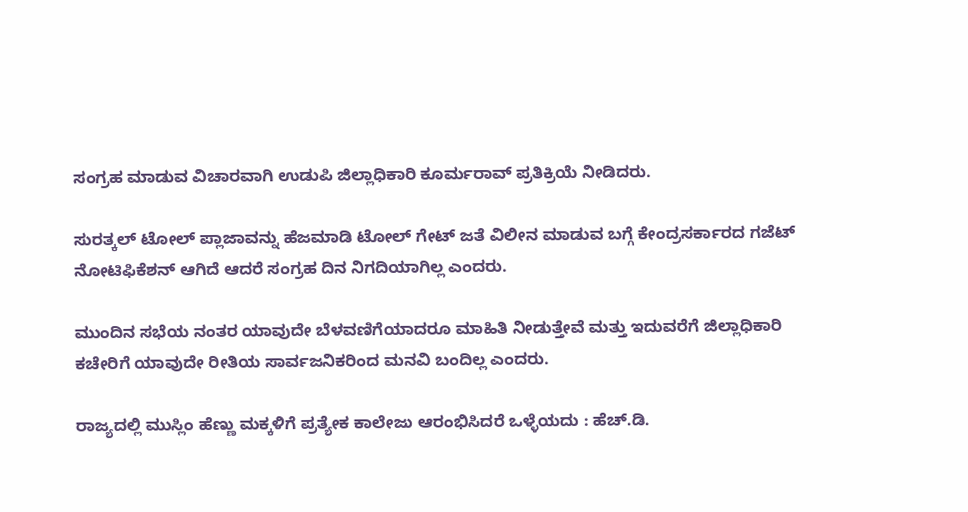ಸಂಗ್ರಹ ಮಾಡುವ ವಿಚಾರವಾಗಿ ಉಡುಪಿ ಜಿಲ್ಲಾಧಿಕಾರಿ ಕೂರ್ಮರಾವ್ ಪ್ರತಿಕ್ರಿಯೆ ನೀಡಿದರು.

ಸುರತ್ಕಲ್ ಟೋಲ್ ಪ್ಲಾಜಾವನ್ನು ಹೆಜಮಾಡಿ ಟೋಲ್ ಗೇಟ್ ಜತೆ ವಿಲೀನ ಮಾಡುವ ಬಗ್ಗೆ ಕೇಂದ್ರಸರ್ಕಾರದ ಗಜೆಟ್ ನೋಟಿಫಿಕೆಶನ್ ಆಗಿದೆ ಆದರೆ ಸಂಗ್ರಹ ದಿನ ನಿಗದಿಯಾಗಿಲ್ಲ ಎಂದರು.

ಮುಂದಿನ ಸಭೆಯ ನಂತರ ಯಾವುದೇ ಬೆಳವಣಿಗೆಯಾದರೂ ಮಾಹಿತಿ ನೀಡುತ್ತೇವೆ ಮತ್ತು ಇದುವರೆಗೆ ಜಿಲ್ಲಾಧಿಕಾರಿ ಕಚೇರಿಗೆ ಯಾವುದೇ ರೀತಿಯ ಸಾರ್ವಜನಿಕರಿಂದ ಮನವಿ ಬಂದಿಲ್ಲ ಎಂದರು.

ರಾಜ್ಯದಲ್ಲಿ ಮುಸ್ಲಿಂ ಹೆಣ್ಣು ಮಕ್ಕಳಿಗೆ ಪ್ರತ್ಯೇಕ ಕಾಲೇಜು ಆರಂಭಿಸಿದರೆ ಒಳ್ಳೆಯದು : ಹೆಚ್.ಡಿ.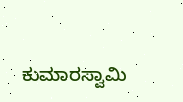ಕುಮಾರಸ್ವಾಮಿ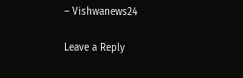– Vishwanews24

Leave a Reply